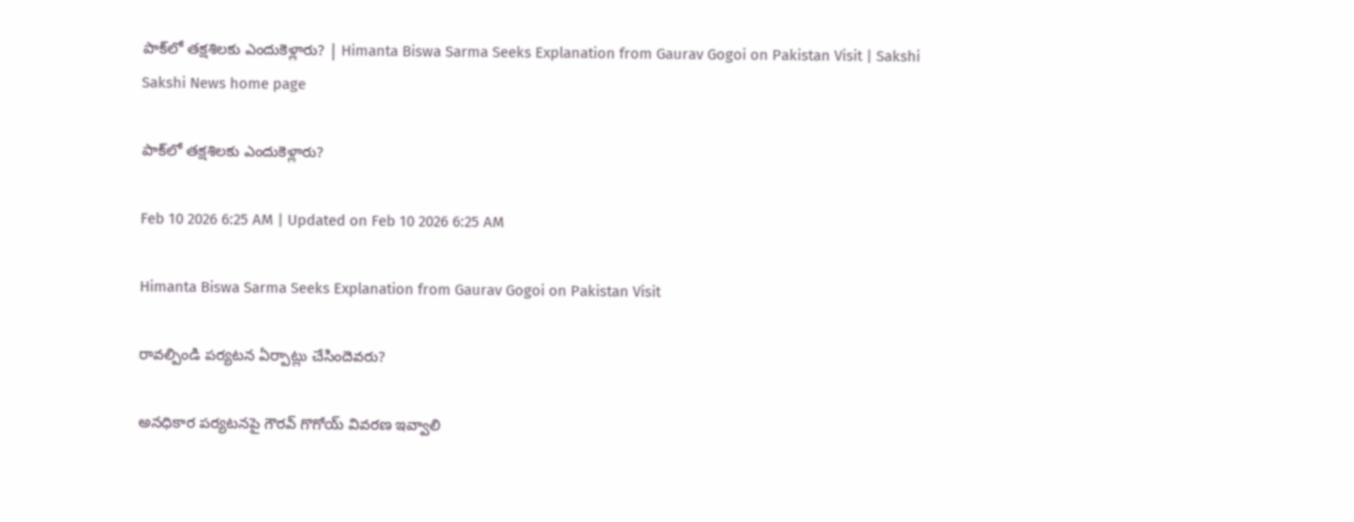పాక్‌లో తక్షశిలకు ఎందుకెళ్లారు? | Himanta Biswa Sarma Seeks Explanation from Gaurav Gogoi on Pakistan Visit | Sakshi
Sakshi News home page

పాక్‌లో తక్షశిలకు ఎందుకెళ్లారు?

Feb 10 2026 6:25 AM | Updated on Feb 10 2026 6:25 AM

Himanta Biswa Sarma Seeks Explanation from Gaurav Gogoi on Pakistan Visit

రావల్పిండి పర్యటన ఏర్పాట్లు చేసిందెవరు?

అనధికార పర్యటనపై గౌరవ్‌ గొగోయ్‌ వివరణ ఇవ్వాలి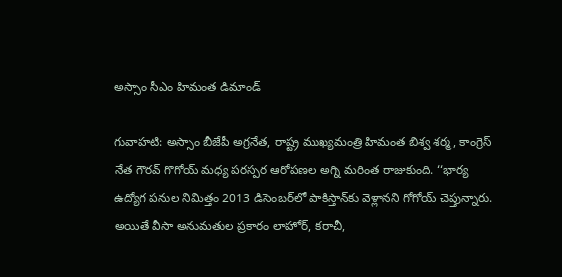అస్సాం సీఎం హిమంత డిమాండ్‌

గువాహటి: అస్సాం బీజేపీ అగ్రనేత, రాష్ట్ర ముఖ్యమంత్రి హిమంత బిశ్వ శర్మ, కాంగ్రెస్‌ నేత గౌరవ్‌ గొగోయ్‌ మధ్య పరస్పర ఆరోపణల అగ్ని మరింత రాజుకుంది. ‘‘భార్య ఉద్యోగ పనుల నిమిత్తం 2013 డిసెంబర్‌లో పాకిస్తాన్‌కు వెళ్లానని గోగోయ్‌ చెప్తున్నారు. అయితే వీసా అనుమతుల ప్రకారం లాహోర్, కరాచీ,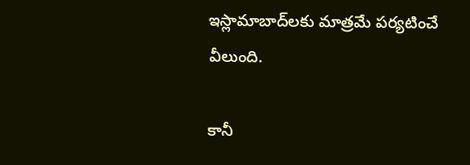ఇస్లామాబాద్‌లకు మాత్రమే పర్యటించే వీలుంది.

కానీ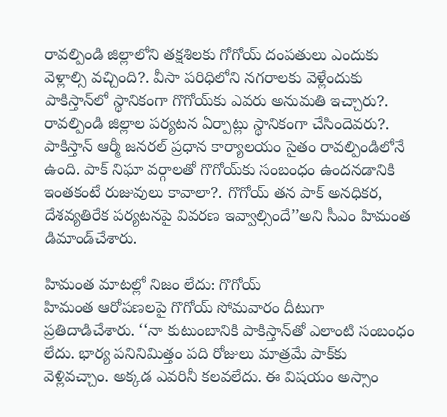రావల్పిండి జిల్లాలోని తక్షశిలకు గోగోయ్‌ దంపతులు ఎందుకు వెళ్లాల్సి వచ్చింది?. వీసా పరిధిలోని నగరాలకు వెళ్లేందుకు పాకిస్తాన్‌లో స్థానికంగా గొగోయ్‌కు ఎవరు అనుమతి ఇచ్చారు?. రావల్పిండి జిల్లాల పర్యటన ఏర్పాట్లు స్థానికంగా చేసిందెవరు?. పాకిస్తాన్‌ ఆర్మీ జనరల్‌ ప్రధాన కార్యాలయం సైతం రావల్పిండిలోనే ఉంది. పాక్‌ నిఘా వర్గాలతో గొగోయ్‌కు సంబంధం ఉందనడానికి ఇంతకంటే రుజువులు కావాలా?. గొగోయ్‌ తన పాక్‌ అనధికర, దేశవ్యతిరేక పర్యటనపై వివరణ ఇవ్వాల్సిందే’’అని సీఎం హిమంత డిమాండ్‌చేశారు.

హిమంత మాటల్లో నిజం లేదు: గొగోయ్‌
హిమంత ఆరోపణలపై గొగోయ్‌ సోమవారం దీటుగా ప్రతిదాడిచేశారు. ‘‘నా కుటుంబానికి పాకిస్తాన్‌తో ఎలాంటి సంబంధం లేదు. భార్య పనినిమిత్తం పది రోజులు మాత్రమే పాక్‌కు వెళ్లివచ్చాం. అక్కడ ఎవరినీ కలవలేదు. ఈ విషయం అస్సాం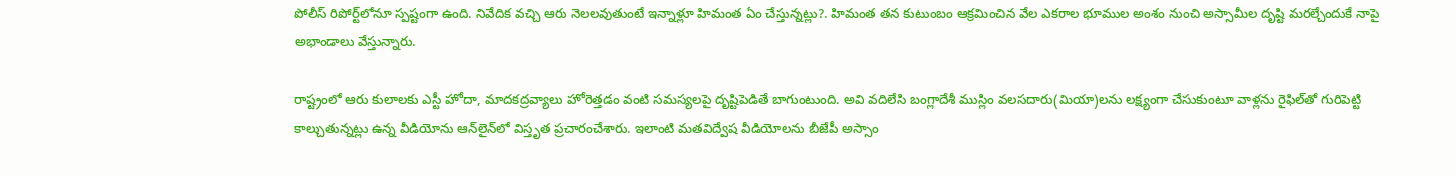పోలీస్‌ రిపోర్ట్‌లోనూ స్పష్టంగా ఉంది. నివేదిక వచ్చి ఆరు నెలలవుతుంటే ఇన్నాళ్లూ హిమంత ఏం చేస్తున్నట్లు?. హిమంత తన కుటుంబం ఆక్రమించిన వేల ఎకరాల భూముల అంశం నుంచి అస్సామీల దృష్టి మరల్చేందుకే నాపై అభాండాలు వేస్తున్నారు.

రాష్ట్రంలో ఆరు కులాలకు ఎస్టీ హోదా, మాదకద్రవ్యాలు హోరెత్తడం వంటి సమస్యలపై దృష్టిపెడితే బాగుంటుంది. అవి వదిలేసి బంగ్లాదేశీ ముస్లిం వలసదారు(మియా)లను లక్ష్యంగా చేసుకుంటూ వాళ్లను రైఫిల్‌తో గురిపెట్టి కాల్చుతున్నట్లు ఉన్న వీడియోను ఆన్‌లైన్‌లో విస్తృత ప్రచారంచేశారు. ఇలాంటి మతవిద్వేష వీడియోలను బీజేపీ అస్సాం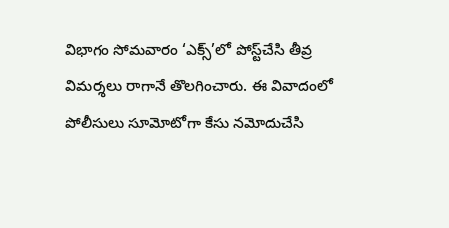విభాగం సోమవారం ‘ఎక్స్‌’లో పోస్ట్‌చేసి తీవ్ర విమర్శలు రాగానే తొలగించారు. ఈ వివాదంలో పోలీసులు సూమోటోగా కేసు నమోదుచేసి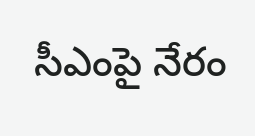సీఎంపై నేరం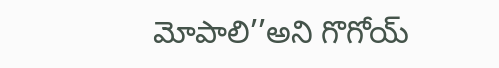మోపాలి’’అని గొగోయ్‌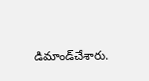డిమాండ్‌చేశారు.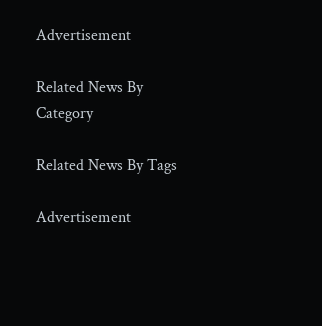Advertisement

Related News By Category

Related News By Tags

Advertisement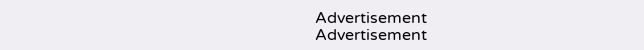Advertisement
Advertisement